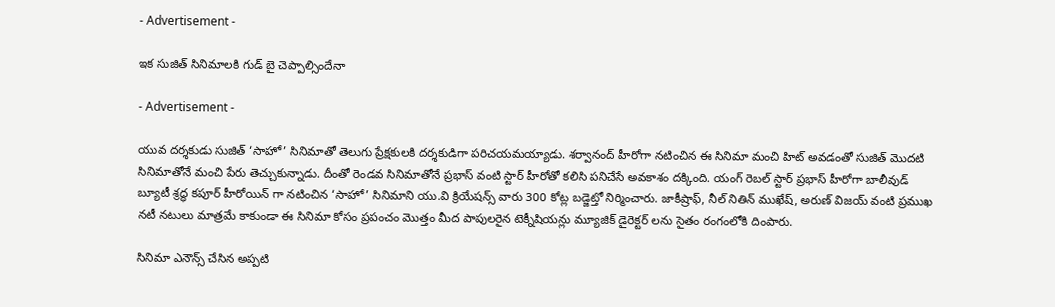- Advertisement -

ఇక సుజిత్ సినిమాలకి గుడ్ బై చెప్పాల్సిందేనా

- Advertisement -

యువ దర్శకుడు సుజిత్ ‘సాహో’ సినిమాతో తెలుగు ప్రేక్షకులకి దర్శకుడిగా పరిచయమయ్యాడు. శర్వానంద్ హీరోగా నటించిన ఈ సినిమా మంచి హిట్ అవడంతో సుజిత్ మొదటి సినిమాతోనే మంచి పేరు తెచ్చుకున్నాడు. దీంతో రెండవ సినిమాతోనే ప్రభాస్ వంటి స్టార్ హీరోతో కలిసి పనిచేసే అవకాశం దక్కింది. యంగ్ రెబల్ స్టార్ ప్రభాస్ హీరోగా బాలీవుడ్ బ్యూటీ శ్రద్ధ కపూర్ హీరోయిన్ గా నటించిన ‘సాహో’ సినిమాని యు.వి క్రియేషన్స్ వారు 300 కోట్ల బడ్జెట్తో నిర్మించారు. జాకీష్రాఫ్, నీల్ నితిన్ ముఖేష్, అరుణ్ విజయ్ వంటి ప్రముఖ నటీ నటులు మాత్రమే కాకుండా ఈ సినిమా కోసం ప్రపంచం మొత్తం మీద పాపులరైన టెక్నీషియన్లు మ్యూజిక్ డైరెక్టర్ లను సైతం రంగంలోకి దింపారు.

సినిమా ఎనౌన్స్ చేసిన అప్పటి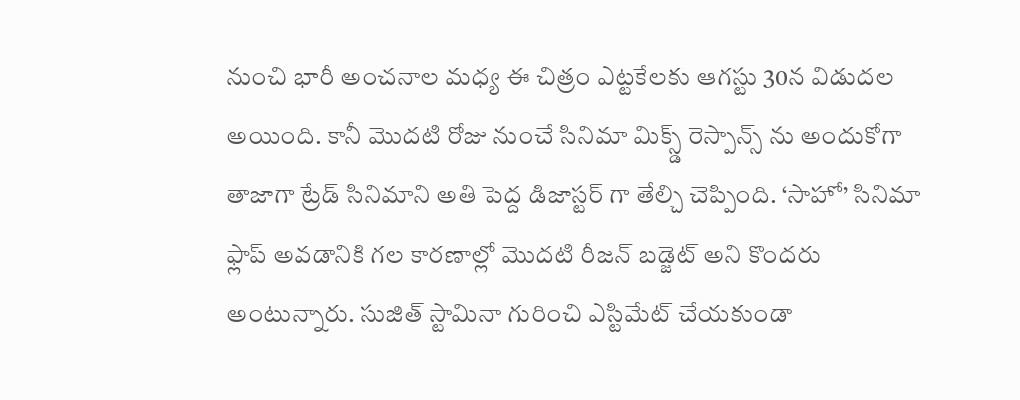నుంచి భారీ అంచనాల మధ్య ఈ చిత్రం ఎట్టకేలకు ఆగస్టు 30న విడుదల అయింది. కానీ మొదటి రోజు నుంచే సినిమా మిక్స్డ్ రెస్పాన్స్ ను అందుకోగా తాజాగా ట్రేడ్ సినిమాని అతి పెద్ద డిజాస్టర్ గా తేల్చి చెప్పింది. ‘సాహో’ సినిమా ఫ్లాప్ అవడానికి గల కారణాల్లో మొదటి రీజన్ బడ్జెట్ అని కొందరు అంటున్నారు. సుజిత్ స్టామినా గురించి ఎస్టిమేట్ చేయకుండా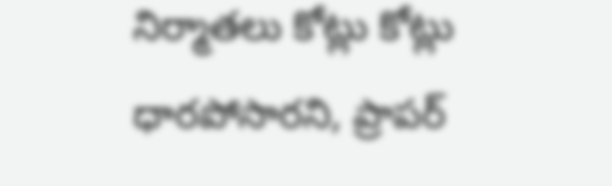నిర్మాతలు కోట్లు కోట్లు ధారపోసారని, ప్రాపర్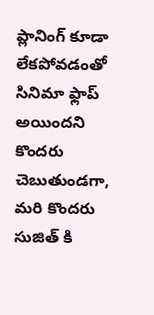ప్లానింగ్ కూడా లేకపోవడంతో సినిమా ఫ్లాప్ అయిందని కొందరు చెబుతుండగా, మరి కొందరు సుజిత్ కి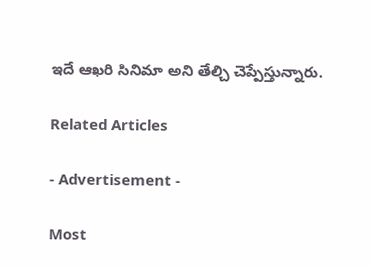ఇదే ఆఖరి సినిమా అని తేల్చి చెప్పేస్తున్నారు.

Related Articles

- Advertisement -

Most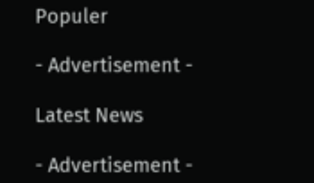Populer

- Advertisement -

Latest News

- Advertisement -